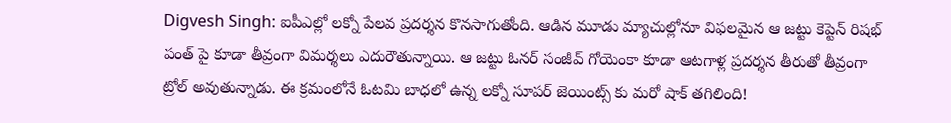Digvesh Singh: ఐపీఎల్లో లక్నో పేలవ ప్రదర్శన కొనసాగుతోంది. ఆడిన మూడు మ్యాచుల్లోనూ విఫలమైన ఆ జట్టు కెప్టెన్ రిషభ్ పంత్ పై కూడా తీవ్రంగా విమర్శలు ఎదురౌతున్నాయి. ఆ జట్టు ఓనర్ సంజీవ్ గోయెంకా కూడా ఆటగాళ్ల ప్రదర్శన తీరుతో తీవ్రంగా ట్రోల్ అవుతున్నాడు. ఈ క్రమంలోనే ఓటమి బాధలో ఉన్న లక్నో సూపర్ జెయింట్స్ కు మరో షాక్ తగిలింది!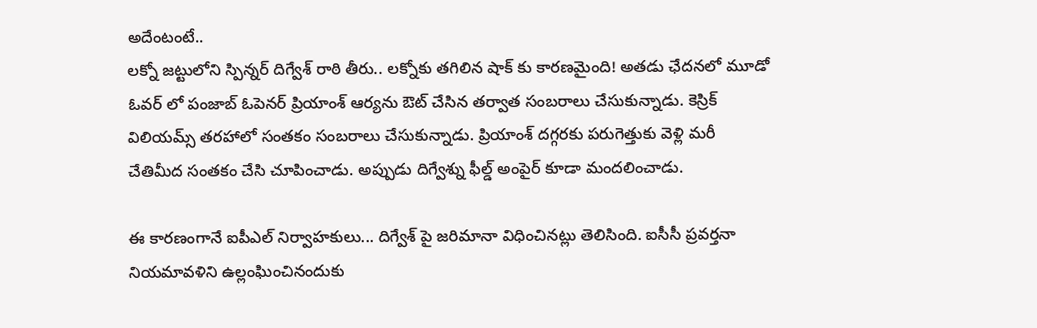అదేంటంటే..
లక్నో జట్టులోని స్పిన్నర్ దిగ్వేశ్ రాఠి తీరు.. లక్నోకు తగిలిన షాక్ కు కారణమైంది! అతడు ఛేదనలో మూడో ఓవర్ లో పంజాబ్ ఓపెనర్ ప్రియాంశ్ ఆర్యను ఔట్ చేసిన తర్వాత సంబరాలు చేసుకున్నాడు. కెస్రిక్ విలియమ్స్ తరహాలో సంతకం సంబరాలు చేసుకున్నాడు. ప్రియాంశ్ దగ్గరకు పరుగెత్తుకు వెళ్లి మరీ చేతిమీద సంతకం చేసి చూపించాడు. అప్పుడు దిగ్వేశ్ను ఫీల్డ్ అంపైర్ కూడా మందలించాడు.

ఈ కారణంగానే ఐపీఎల్ నిర్వాహకులు... దిగ్వేశ్ పై జరిమానా విధించినట్లు తెలిసింది. ఐసీసీ ప్రవర్తనా నియమావళిని ఉల్లంఘించినందుకు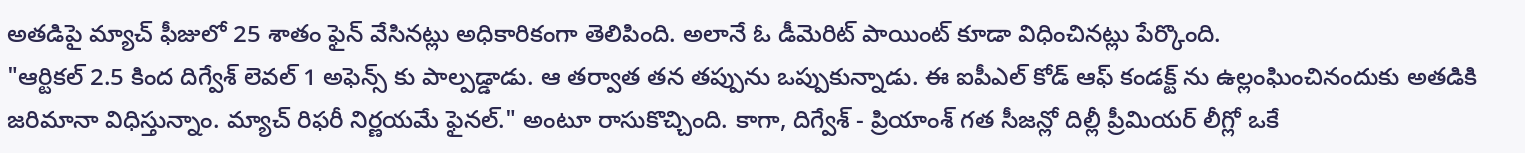అతడిపై మ్యాచ్ ఫీజులో 25 శాతం ఫైన్ వేసినట్లు అధికారికంగా తెలిపింది. అలానే ఓ డీమెరిట్ పాయింట్ కూడా విధించినట్లు పేర్కొంది.
"ఆర్టికల్ 2.5 కింద దిగ్వేశ్ లెవల్ 1 అఫెన్స్ కు పాల్పడ్డాడు. ఆ తర్వాత తన తప్పును ఒప్పుకున్నాడు. ఈ ఐపీఎల్ కోడ్ ఆఫ్ కండక్ట్ ను ఉల్లంఘించినందుకు అతడికి జరిమానా విధిస్తున్నాం. మ్యాచ్ రిఫరీ నిర్ణయమే ఫైనల్." అంటూ రాసుకొచ్చింది. కాగా, దిగ్వేశ్ - ప్రియాంశ్ గత సీజన్లో దిల్లీ ప్రీమియర్ లీగ్లో ఒకే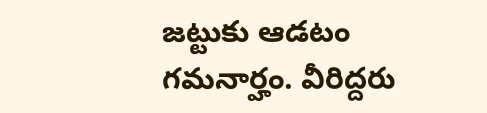జట్టుకు ఆడటం గమనార్హం. వీరిద్దరు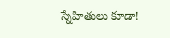స్నేహితులు కూడా!